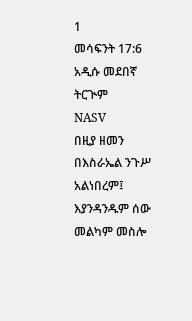1
መሳፍንት 17:6
አዲሱ መደበኛ ትርጒም
NASV
በዚያ ዘመን በእስራኤል ንጉሥ አልነበረም፤ እያንዳንዱም ሰው መልካም መስሎ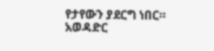የታየውን ያደርግ ነበር።
አወዳድር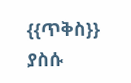{{ጥቅስ}} ያስሱ